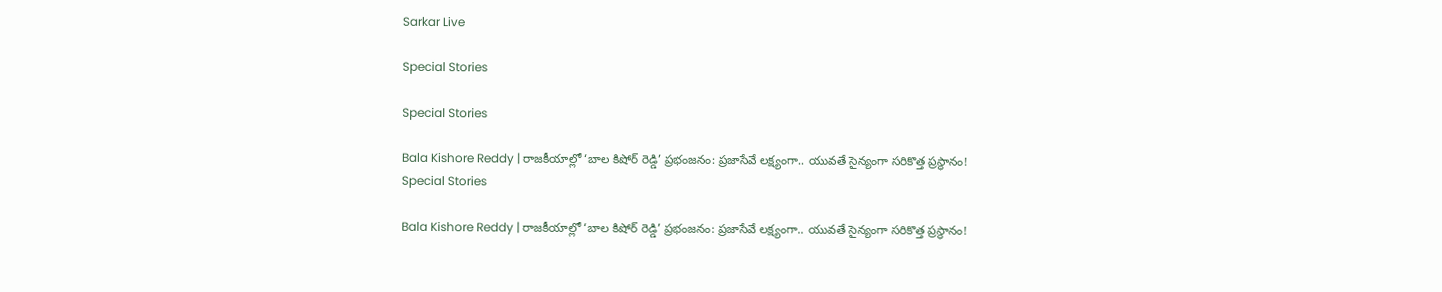Sarkar Live

Special Stories

Special Stories

Bala Kishore Reddy | రాజకీయాల్లో ‘బాల కిషోర్ రెడ్డి’ ప్రభంజనం: ప్రజాసేవే లక్ష్యంగా.. యువతే సైన్యంగా సరికొత్త ప్రస్థానం!
Special Stories

Bala Kishore Reddy | రాజకీయాల్లో ‘బాల కిషోర్ రెడ్డి’ ప్రభంజనం: ప్రజాసేవే లక్ష్యంగా.. యువతే సైన్యంగా సరికొత్త ప్రస్థానం!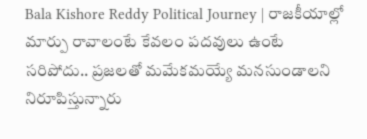Bala Kishore Reddy Political Journey | రాజకీయాల్లో మార్పు రావాలంటే కేవలం పదవులు ఉంటే సరిపోదు.. ప్రజలతో మమేకమయ్యే మనసుండాలని నిరూపిస్తున్నారు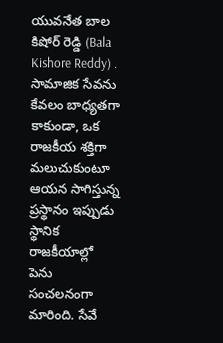యువనేత బాల కిషోర్ రెడ్డి (Bala Kishore Reddy) . సామాజిక సేవను కేవలం బాధ్యతగా కాకుండా, ఒక రాజకీయ శక్తిగా మలుచుకుంటూ ఆయన సాగిస్తున్న ప్రస్థానం ఇప్పుడు స్థానిక రాజకీయాల్లో పెను సంచలనంగా మారింది. సేవే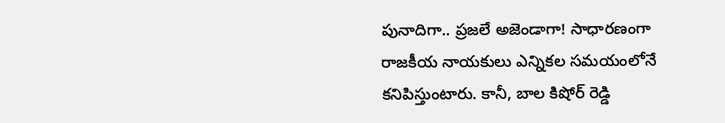పునాదిగా.. ప్రజలే అజెండాగా! సాధారణంగా రాజకీయ నాయకులు ఎన్నికల సమయంలోనే కనిపిస్తుంటారు. కానీ, బాల కిషోర్ రెడ్డి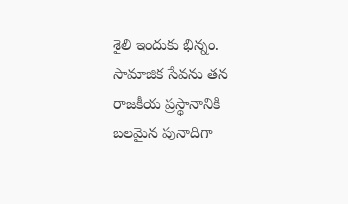శైలి ఇందుకు భిన్నం. సామాజిక సేవను తన రాజకీయ ప్రస్థానానికి బలమైన పునాదిగా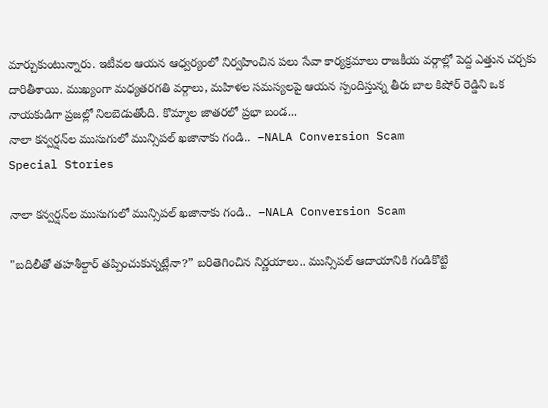మార్చుకుంటున్నారు. ఇటీవల ఆయన ఆధ్వర్యంలో నిర్వహించిన పలు సేవా కార్యక్రమాలు రాజకీయ వర్గాల్లో పెద్ద ఎత్తున చర్చకు దారితీశాయి. ముఖ్యంగా మధ్యతరగతి వర్గాలు, మహిళల సమస్యలపై ఆయన స్పందిస్తున్న తీరు బాల కిషోర్ రెడ్డిని ఒక నాయకుడిగా ప్రజల్లో నిలబెడుతోంది. కొమ్మాల జాతరలో ప్రభా బండ...
నాలా కన్వర్షన్‌ల ముసుగులో మున్సిపల్ ఖజానాకు గండి..  –NALA Conversion Scam
Special Stories

నాలా కన్వర్షన్‌ల ముసుగులో మున్సిపల్ ఖజానాకు గండి..  –NALA Conversion Scam

"బదిలీతో తహశీల్దార్ తప్పించుకున్నట్లేనా?” బరితెగించిన నిర్ణయాలు.. మున్సిపల్ ఆదాయానికి గండికొట్టి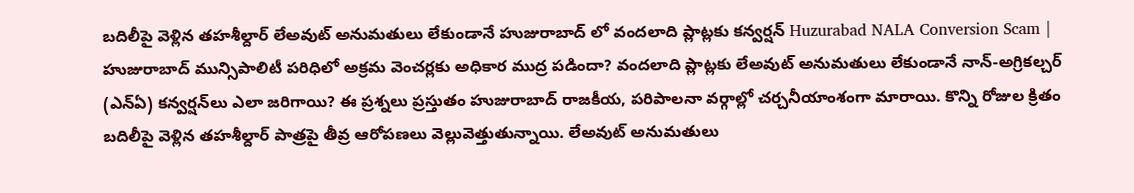బదిలీపై వెళ్లిన తహశీల్దార్ లేఅవుట్ అనుమతులు లేకుండానే హుజురాబాద్ లో వందలాది ప్లాట్లకు కన్వర్షన్ Huzurabad NALA Conversion Scam | హుజురాబాద్ మున్సిపాలిటీ పరిధిలో అక్రమ వెంచర్లకు అధికార ముద్ర పడిందా? వందలాది ప్లాట్లకు లేఅవుట్ అనుమతులు లేకుండానే నాన్-అగ్రికల్చర్ (ఎన్‌ఏ) కన్వర్షన్‌లు ఎలా జరిగాయి? ఈ ప్రశ్నలు ప్రస్తుతం హుజురాబాద్ రాజకీయ, పరిపాలనా వర్గాల్లో చర్చనీయాంశంగా మారాయి. కొన్ని రోజుల క్రితం బదిలీపై వెళ్లిన తహశీల్దార్ పాత్రపై తీవ్ర ఆరోపణలు వెల్లువెత్తుతున్నాయి. లేఅవుట్ అనుమతులు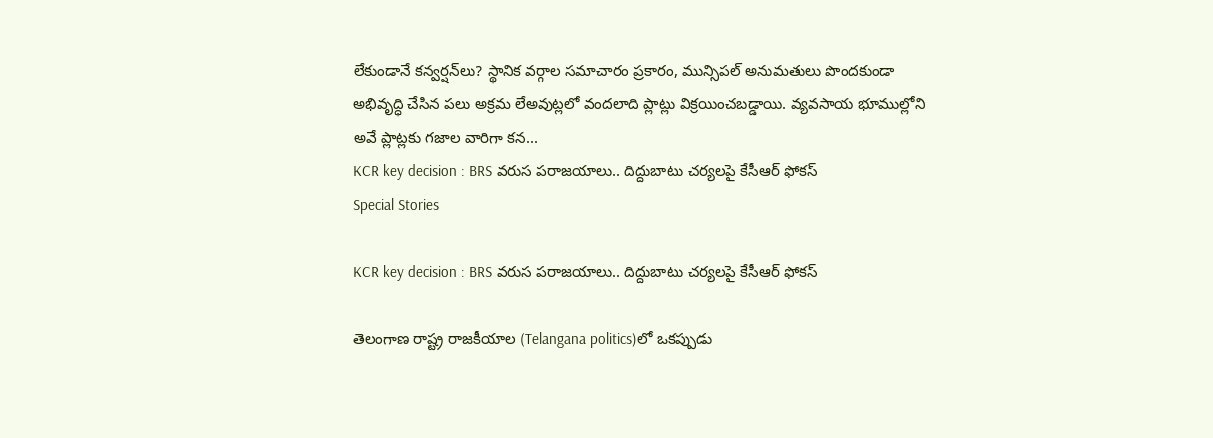లేకుండానే కన్వర్షన్‌లు? స్థానిక వర్గాల సమాచారం ప్రకారం, మున్సిపల్ అనుమతులు పొందకుండా అభివృద్ధి చేసిన పలు అక్రమ లేఅవుట్లలో వందలాది ప్లాట్లు విక్రయించబడ్డాయి. వ్యవసాయ భూముల్లోని అవే ప్లాట్లకు గజాల వారిగా కన...
KCR key decision : BRS వరుస ప‌రాజ‌యాలు.. దిద్దుబాటు చ‌ర్య‌లపై కేసీఆర్ ఫోక‌స్‌
Special Stories

KCR key decision : BRS వరుస ప‌రాజ‌యాలు.. దిద్దుబాటు చ‌ర్య‌లపై కేసీఆర్ ఫోక‌స్‌

తెలంగాణ రాష్ట్ర రాజకీయాల (Telangana politics)లో ఒకప్పుడు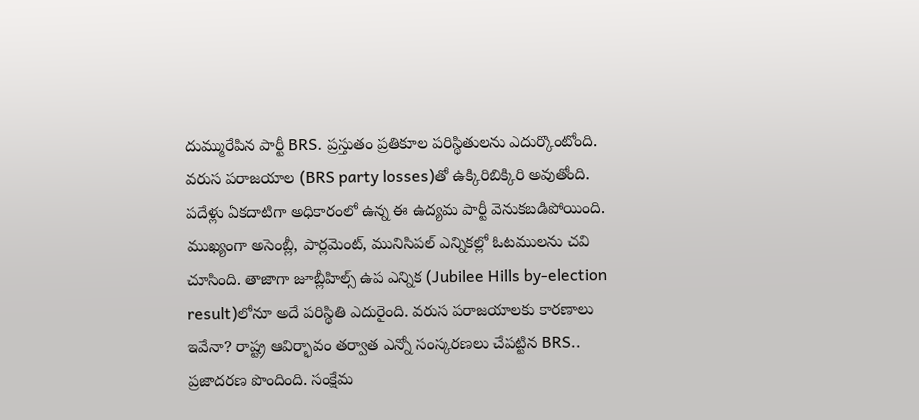దుమ్మురేపిన పార్టీ BRS. ప్రస్తుతం ప్ర‌తికూల ప‌రిస్థితుల‌ను ఎదుర్కొంటోంది. వరుస ప‌రాజ‌యాల (BRS party losses)తో ఉక్కిరిబిక్కిరి అవుతోంది. పదేళ్లు ఏకదాటిగా అధికారంలో ఉన్న ఈ ఉద్యమ పార్టీ వెనుక‌బ‌డిపోయింది. ముఖ్యంగా అసెంబ్లీ, పార్లమెంట్‌, మునిసిప‌ల్ ఎన్నికల్లో ఓటములను చ‌వి చూసింది. తాజాగా జూబ్లీహిల్స్ ఉప ఎన్నిక‌ (Jubilee Hills by-election result)లోనూ అదే ప‌రిస్థితి ఎదురైంది. వరుస పరాజయాలకు కార‌ణాలు ఇవేనా? రాష్ట్ర ఆవిర్భావం తర్వాత ఎన్నో సంస్కరణలు చేపట్టిన BRS.. ప్ర‌జాద‌ర‌ణ పొందింది. సంక్షేమ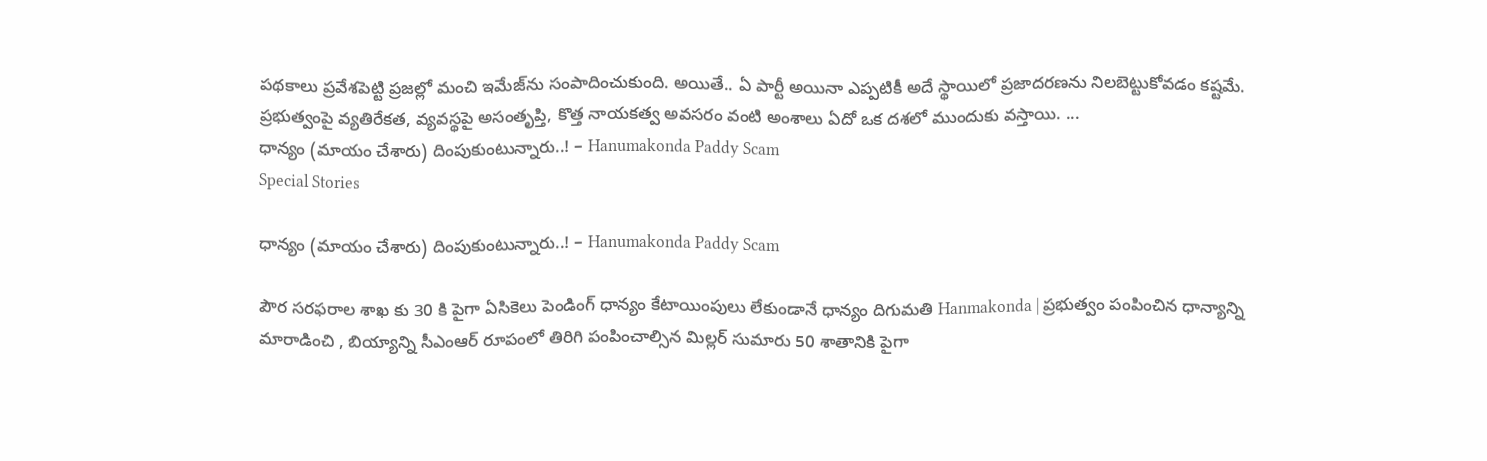ప‌థ‌కాలు ప్ర‌వేశ‌పెట్టి ప్రజల్లో మంచి ఇమేజ్‌ను సంపాదించుకుంది. అయితే.. ఏ పార్టీ అయినా ఎప్పటికీ అదే స్థాయిలో ప్రజాదరణను నిలబెట్టుకోవడం కష్టమే. ప్రభుత్వంపై వ్యతిరేకత, వ్యవస్థపై అసంతృప్తి, కొత్త నాయకత్వ అవసరం వంటి అంశాలు ఏదో ఒక దశలో ముందుకు వస్తాయి. ...
ధాన్యం (మాయం చేశారు) దింపుకుంటున్నారు..! – Hanumakonda Paddy Scam
Special Stories

ధాన్యం (మాయం చేశారు) దింపుకుంటున్నారు..! – Hanumakonda Paddy Scam

పౌర సరఫరాల శాఖ కు 30 కి పైగా ఏసికెలు పెండింగ్ ధాన్యం కేటాయింపులు లేకుండానే ధాన్యం దిగుమతి Hanmakonda | ప్రభుత్వం పంపించిన ధాన్యాన్ని మారాడించి , బియ్యాన్ని సీఎంఆర్ రూపంలో తిరిగి పంపించాల్సిన మిల్లర్ సుమారు 50 శాతానికి పైగా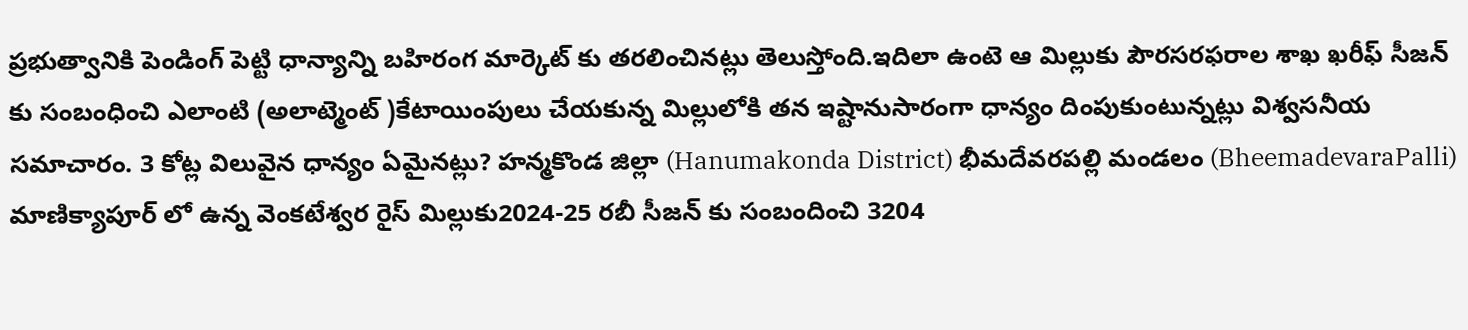ప్రభుత్వానికి పెండింగ్ పెట్టి ధాన్యాన్ని బహిరంగ మార్కెట్ కు తరలించినట్లు తెలుస్తోంది.ఇదిలా ఉంటె ఆ మిల్లుకు పౌరసరఫరాల శాఖ ఖరీఫ్ సీజన్ కు సంబంధించి ఎలాంటి (అలాట్మెంట్ )కేటాయింపులు చేయకున్న మిల్లులోకి తన ఇష్టానుసారంగా ధాన్యం దింపుకుంటున్నట్లు విశ్వసనీయ సమాచారం. 3 కోట్ల విలువైన ధాన్యం ఏమైనట్లు? హన్మకొండ జిల్లా (Hanumakonda District) భీమదేవరపల్లి మండలం (BheemadevaraPalli) మాణిక్యాపూర్ లో ఉన్న వెంకటేశ్వర రైస్ మిల్లుకు2024-25 రబీ సీజన్ కు సంబందించి 3204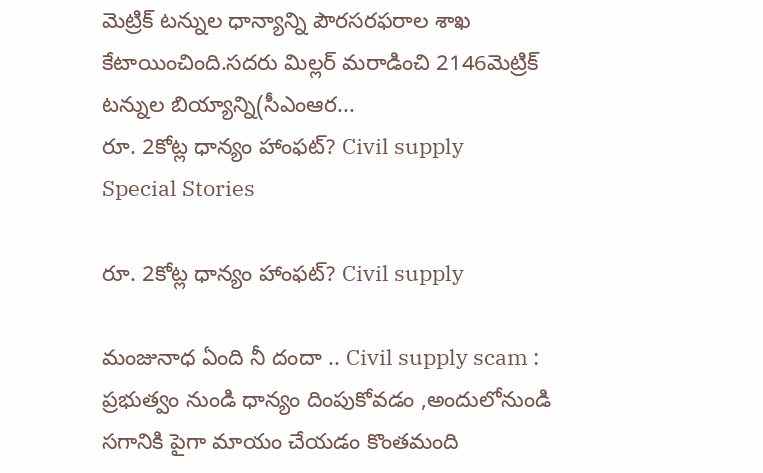మెట్రిక్ టన్నుల ధాన్యాన్ని పౌరసరఫరాల శాఖ కేటాయించింది.సదరు మిల్లర్ మరాడించి 2146మెట్రిక్ టన్నుల బియ్యాన్ని(సీఎంఆర...
రూ. 2కోట్ల ధాన్యం హాంఫట్? Civil supply
Special Stories

రూ. 2కోట్ల ధాన్యం హాంఫట్? Civil supply

మంజునాధ ఏంది నీ దందా .. Civil supply scam : ప్రభుత్వం నుండి ధాన్యం దింపుకోవడం ,అందులోనుండి సగానికి పైగా మాయం చేయడం కొంతమంది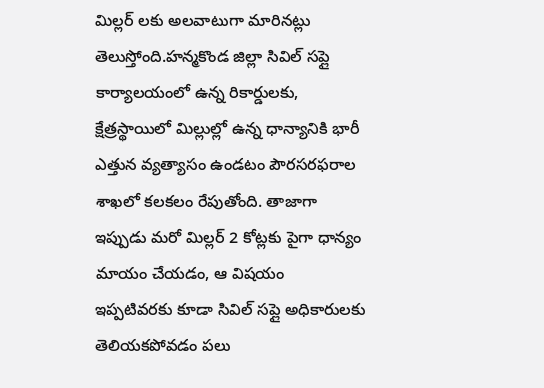మిల్లర్ లకు అలవాటుగా మారినట్లు తెలుస్తోంది.హన్మకొండ జిల్లా సివిల్ సప్లై కార్యాలయంలో ఉన్న రికార్డులకు, క్షేత్రస్థాయిలో మిల్లుల్లో ఉన్న ధాన్యానికి భారీ ఎత్తున వ్యత్యాసం ఉండటం పౌరసరఫరాల శాఖలో కలకలం రేపుతోంది. తాజాగా ఇప్పుడు మరో మిల్లర్ 2 కోట్లకు పైగా ధాన్యం మాయం చేయడం, ఆ విషయం ఇప్పటివరకు కూడా సివిల్ సప్లై అధికారులకు తెలియకపోవడం పలు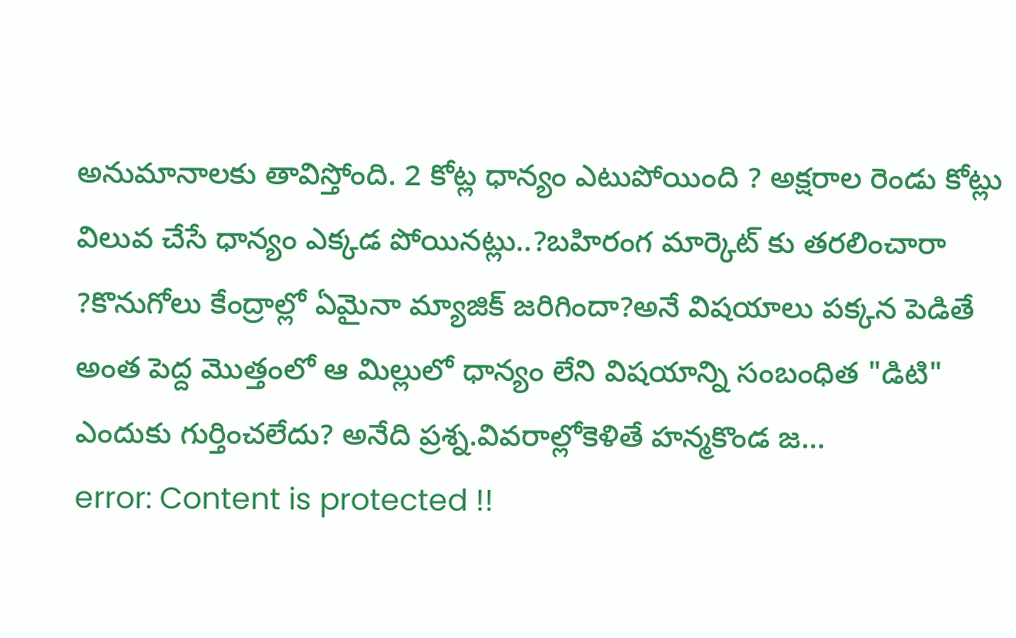అనుమానాలకు తావిస్తోంది. 2 కోట్ల ధాన్యం ఎటుపోయింది ? అక్షరాల రెండు కోట్లు విలువ చేసే ధాన్యం ఎక్కడ పోయినట్లు..?బహిరంగ మార్కెట్ కు తరలించారా ?కొనుగోలు కేంద్రాల్లో ఏమైనా మ్యాజిక్ జరిగిందా?అనే విషయాలు పక్కన పెడితే అంత పెద్ద మొత్తంలో ఆ మిల్లులో ధాన్యం లేని విషయాన్ని సంబంధిత "డిటి" ఎందుకు గుర్తించలేదు? అనేది ప్రశ్న.వివరాల్లోకెళితే హన్మకొండ జ...
error: Content is protected !!